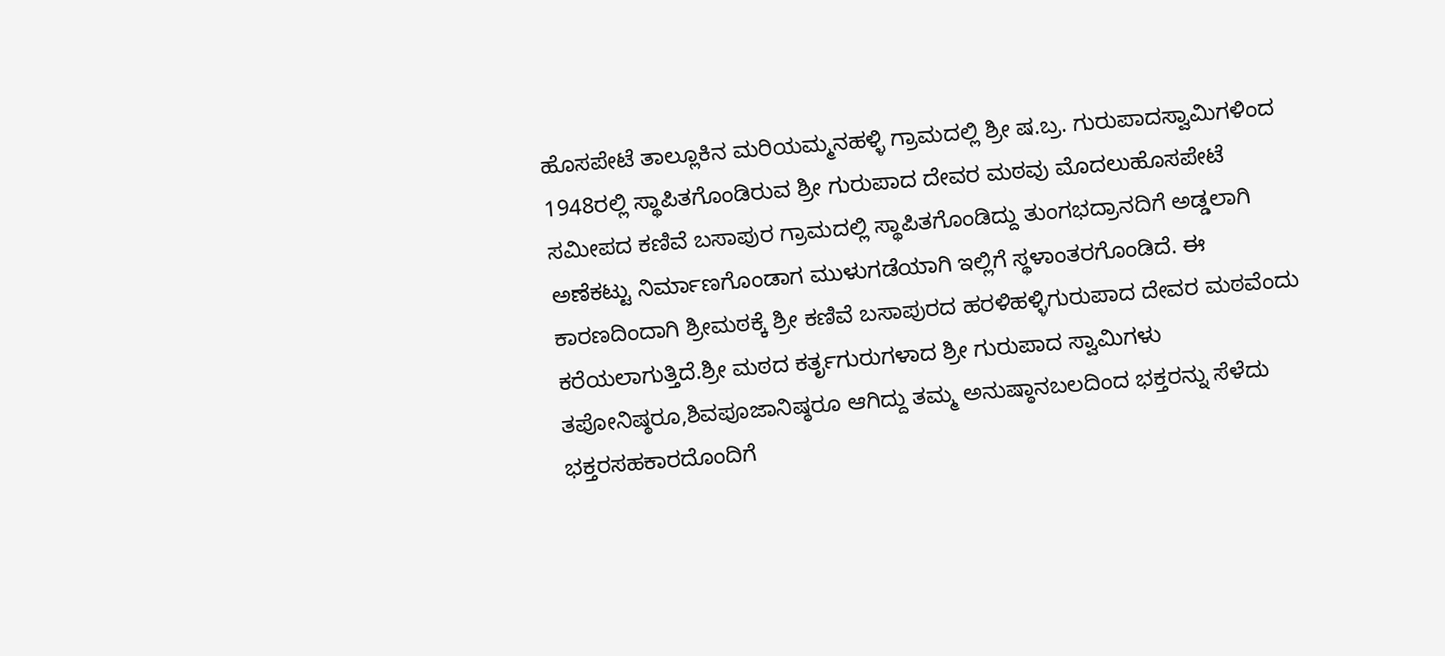ಹೊಸಪೇಟೆ ತಾಲ್ಲೂಕಿನ ಮರಿಯಮ್ಮನಹಳ್ಳಿ ಗ್ರಾಮದಲ್ಲಿ ಶ್ರೀ ಷ.ಬ್ರ. ಗುರುಪಾದಸ್ವಾಮಿಗಳಿಂದ 1948ರಲ್ಲಿ ಸ್ಥಾಪಿತಗೊಂಡಿರುವ ಶ್ರೀ ಗುರುಪಾದ ದೇವರ ಮಠವು ಮೊದಲುಹೊಸಪೇಟೆ ಸಮೀಪದ ಕಣಿವೆ ಬಸಾಪುರ ಗ್ರಾಮದಲ್ಲಿ ಸ್ಥಾಪಿತಗೊಂಡಿದ್ದು ತುಂಗಭದ್ರಾನದಿಗೆ ಅಡ್ಡಲಾಗಿ ಅಣೆಕಟ್ಟು ನಿರ್ಮಾಣಗೊಂಡಾಗ ಮುಳುಗಡೆಯಾಗಿ ಇಲ್ಲಿಗೆ ಸ್ಥಳಾಂತರಗೊಂಡಿದೆ. ಈ ಕಾರಣದಿಂದಾಗಿ ಶ್ರೀಮಠಕ್ಕೆ ಶ್ರೀ ಕಣಿವೆ ಬಸಾಪುರದ ಹರಳಿಹಳ್ಳಿಗುರುಪಾದ ದೇವರ ಮಠವೆಂದು ಕರೆಯಲಾಗುತ್ತಿದೆ.ಶ್ರೀ ಮಠದ ಕರ್ತೃಗುರುಗಳಾದ ಶ್ರೀ ಗುರುಪಾದ ಸ್ವಾಮಿಗಳು ತಪೋನಿಷ್ಠರೂ,ಶಿವಪೂಜಾನಿಷ್ಠರೂ ಆಗಿದ್ದು ತಮ್ಮ ಅನುಷ್ಠಾನಬಲದಿಂದ ಭಕ್ತರನ್ನು ಸೆಳೆದು ಭಕ್ತರಸಹಕಾರದೊಂದಿಗೆ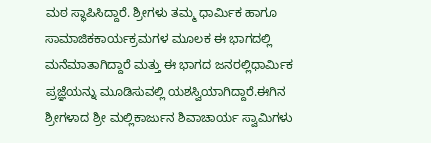ಮಠ ಸ್ಥಾಪಿಸಿದ್ದಾರೆ. ಶ್ರೀಗಳು ತಮ್ಮ ಧಾರ್ಮಿಕ ಹಾಗೂ ಸಾಮಾಜಿಕಕಾರ್ಯಕ್ರಮಗಳ ಮೂಲಕ ಈ ಭಾಗದಲ್ಲಿ ಮನೆಮಾತಾಗಿದ್ದಾರೆ ಮತ್ತು ಈ ಭಾಗದ ಜನರಲ್ಲಿಧಾರ್ಮಿಕ ಪ್ರಜ್ಞೆಯನ್ನು ಮೂಡಿಸುವಲ್ಲಿ ಯಶಸ್ವಿಯಾಗಿದ್ದಾರೆ.ಈಗಿನ ಶ್ರೀಗಳಾದ ಶ್ರೀ ಮಲ್ಲಿಕಾರ್ಜುನ ಶಿವಾಚಾರ್ಯ ಸ್ವಾಮಿಗಳು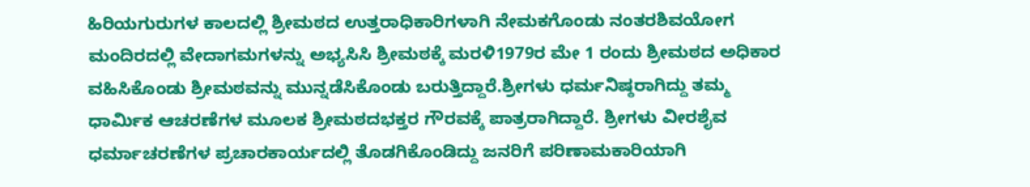ಹಿರಿಯಗುರುಗಳ ಕಾಲದಲ್ಲಿ ಶ್ರೀಮಠದ ಉತ್ತರಾಧಿಕಾರಿಗಳಾಗಿ ನೇಮಕಗೊಂಡು ನಂತರಶಿವಯೋಗ ಮಂದಿರದಲ್ಲಿ ವೇದಾಗಮಗಳನ್ನು ಅಭ್ಯಸಿಸಿ ಶ್ರೀಮಠಕ್ಕೆ ಮರಳಿ1979ರ ಮೇ 1 ರಂದು ಶ್ರೀಮಠದ ಅಧಿಕಾರ ವಹಿಸಿಕೊಂಡು ಶ್ರೀಮಠವನ್ನು ಮುನ್ನಡೆಸಿಕೊಂಡು ಬರುತ್ತಿದ್ದಾರೆ.ಶ್ರೀಗಳು ಧರ್ಮನಿಷ್ಠರಾಗಿದ್ದು ತಮ್ಮ ಧಾರ್ಮಿಕ ಆಚರಣೆಗಳ ಮೂಲಕ ಶ್ರೀಮಠದಭಕ್ತರ ಗೌರವಕ್ಕೆ ಪಾತ್ರರಾಗಿದ್ದಾರೆ. ಶ್ರೀಗಳು ವೀರಶೈವ ಧರ್ಮಾಚರಣೆಗಳ ಪ್ರಚಾರಕಾರ್ಯದಲ್ಲಿ ತೊಡಗಿಕೊಂಡಿದ್ದು ಜನರಿಗೆ ಪರಿಣಾಮಕಾರಿಯಾಗಿ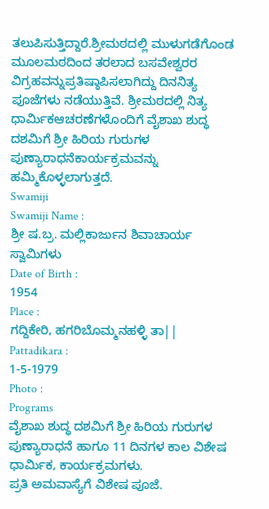ತಲುಪಿಸುತ್ತಿದ್ದಾರೆ.ಶ್ರೀಮಠದಲ್ಲಿ ಮುಳುಗಡೆಗೊಂಡ ಮೂಲಮಠದಿಂದ ತರಲಾದ ಬಸವೇಶ್ವರರ ವಿಗ್ರಹವನ್ನುಪ್ರತಿಷ್ಠಾಪಿಸಲಾಗಿದ್ದು ದಿನನಿತ್ಯ ಪೂಜೆಗಳು ನಡೆಯುತ್ತಿವೆ. ಶ್ರೀಮಠದಲ್ಲಿ ನಿತ್ಯ ಧಾರ್ಮಿಕಆಚರಣೆಗಳೊಂದಿಗೆ ವೈಶಾಖ ಶುದ್ಧ ದಶಮಿಗೆ ಶ್ರೀ ಹಿರಿಯ ಗುರುಗಳ ಪುಣ್ಯಾರಾಧನೆಕಾರ್ಯಕ್ರಮವನ್ನು ಹಮ್ಮಿಕೊಳ್ಳಲಾಗುತ್ತದೆ.
Swamiji
Swamiji Name :
ಶ್ರೀ ಷ.ಬ್ರ. ಮಲ್ಲಿಕಾರ್ಜುನ ಶಿವಾಚಾರ್ಯ ಸ್ವಾಮಿಗಳು
Date of Birth :
1954
Place :
ಗದ್ದಿಕೇರಿ, ಹಗರಿಬೊಮ್ಮನಹಳ್ಳಿ ತಾ||
Pattadikara :
1-5-1979
Photo :
Programs
ವೈಶಾಖ ಶುದ್ಧ ದಶಮಿಗೆ ಶ್ರೀ ಹಿರಿಯ ಗುರುಗಳ ಪುಣ್ಯಾರಾಧನೆ ಹಾಗೂ 11 ದಿನಗಳ ಕಾಲ ವಿಶೇಷ ಧಾರ್ಮಿಕ, ಕಾರ್ಯಕ್ರಮಗಳು.
ಪ್ರತಿ ಅಮವಾಸ್ಯೆಗೆ ವಿಶೇಷ ಪೂಜೆ.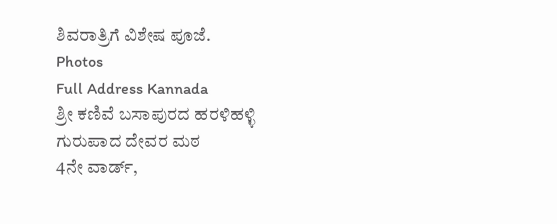ಶಿವರಾತ್ರಿಗೆ ವಿಶೇಷ ಪೂಜೆ.
Photos
Full Address Kannada
ಶ್ರೀ ಕಣಿವೆ ಬಸಾಪುರದ ಹರಳಿಹಳ್ಳಿ ಗುರುಪಾದ ದೇವರ ಮಠ
4ನೇ ವಾರ್ಡ್,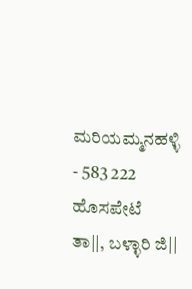ಮರಿಯಮ್ಮನಹಳ್ಳಿ - 583 222
ಹೊಸಪೇಟೆ ತಾ||, ಬಳ್ಳಾರಿ ಜಿ||